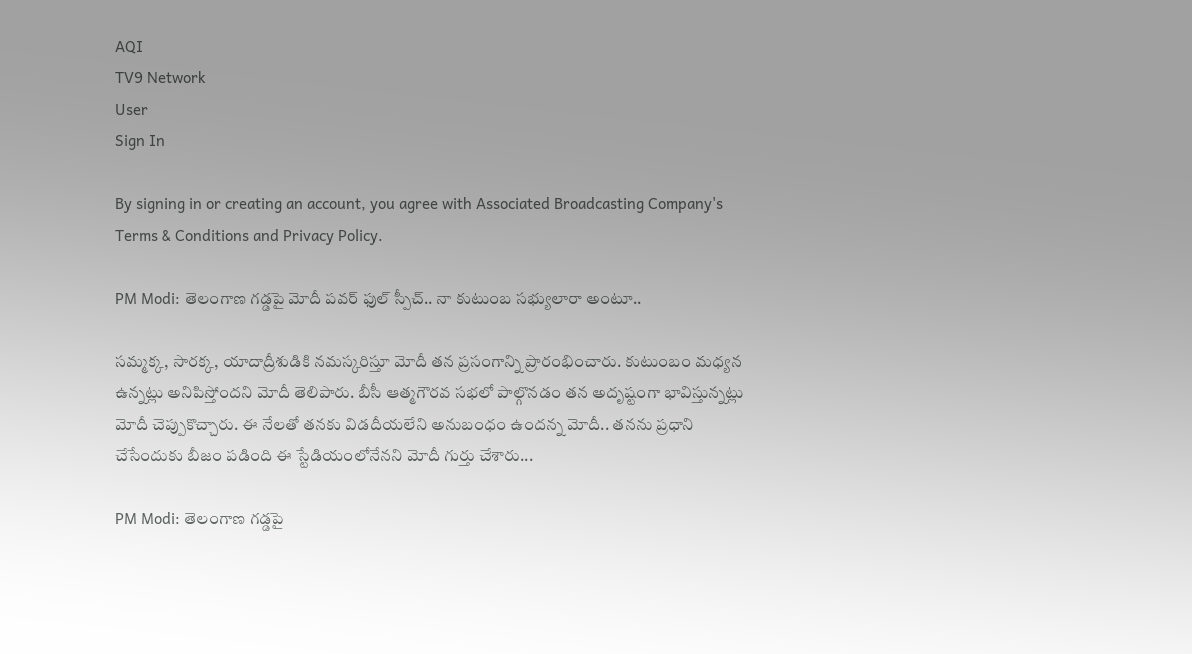AQI
TV9 Network
User
Sign In

By signing in or creating an account, you agree with Associated Broadcasting Company's Terms & Conditions and Privacy Policy.

PM Modi: తెలంగాణ గడ్డపై మోదీ పవర్‌ ఫుల్‌ స్పీచ్‌.. నా కుటుంబ సభ్యులారా అంటూ..

సమ్మక్క, సారక్క, యాదాద్రీశుడికి నమస్కరిస్తూ మోదీ తన ప్రసంగాన్ని ప్రారంభించారు. కుటుంబం మధ్యన ఉన్నట్లు అనిపిస్తోందని మోదీ తెలిపారు. బీసీ ఆత్మగౌరవ సభలో పాల్గొనడం తన అదృష్టంగా భావిస్తున్నట్లు మోదీ చెప్పుకొచ్చారు. ఈ నేలతో తనకు విడదీయలేని అనుబంధం ఉందన్న మోదీ.. తనను ప్రధాని చేసేందుకు బీజం పడింది ఈ స్టేడియంలోనేనని మోదీ గుర్తు చేశారు...

PM Modi: తెలంగాణ గడ్డపై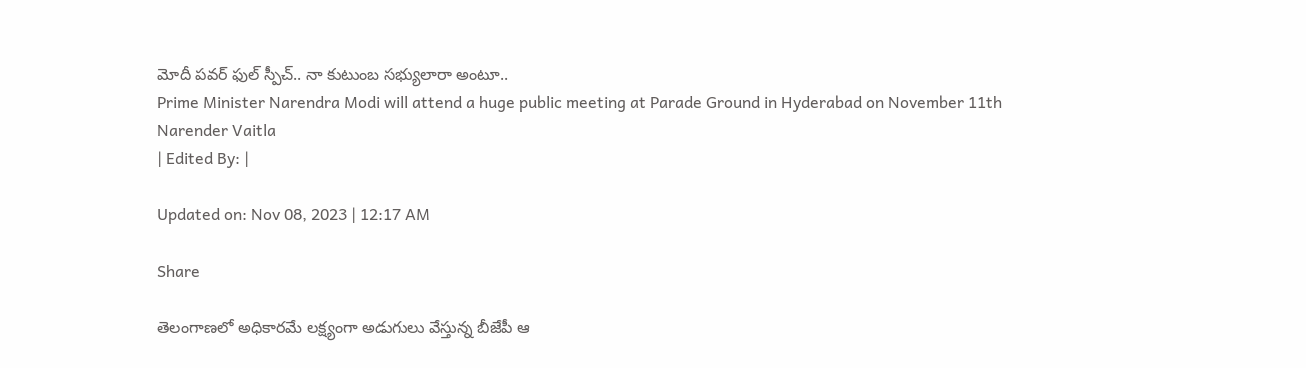మోదీ పవర్‌ ఫుల్‌ స్పీచ్‌.. నా కుటుంబ సభ్యులారా అంటూ..
Prime Minister Narendra Modi will attend a huge public meeting at Parade Ground in Hyderabad on November 11th
Narender Vaitla
| Edited By: |

Updated on: Nov 08, 2023 | 12:17 AM

Share

తెలంగాణలో అధికారమే లక్ష్యంగా అడుగులు వేస్తున్న బీజేపీ ఆ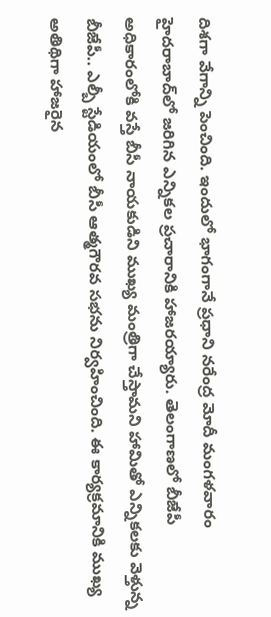దిశగా వేగాన్ని పెంచింది. ఇందులో భాగంగానే ప్రధాని నరేంద్ర మోదీ మంగళవారం హైదరాబాద్‌లో జరిగిన ఎన్నికల ప్రచారానికి హాజరయ్యారు. తెలంగాణలో బీజేపీ అధికారంలోకి వస్తే బీసీ నాయకుడిని ముఖ్య మంత్రిగా చేస్తామని హామితో ఎన్నికలకు వెళ్తున్న బీజేపీ.. ఎల్బీ స్టేడియంలో బీసీ ఆత్మగౌరవ సభను నిర్వహించింది. ఈ కార్యక్రమానికి ముఖ్య అతిథిగా హాజరైన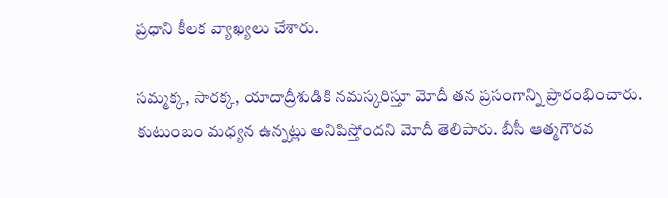ప్రధాని కీలక వ్యాఖ్యలు చేశారు.

సమ్మక్క, సారక్క, యాదాద్రీశుడికి నమస్కరిస్తూ మోదీ తన ప్రసంగాన్ని ప్రారంభించారు. కుటుంబం మధ్యన ఉన్నట్లు అనిపిస్తోందని మోదీ తెలిపారు. బీసీ ఆత్మగౌరవ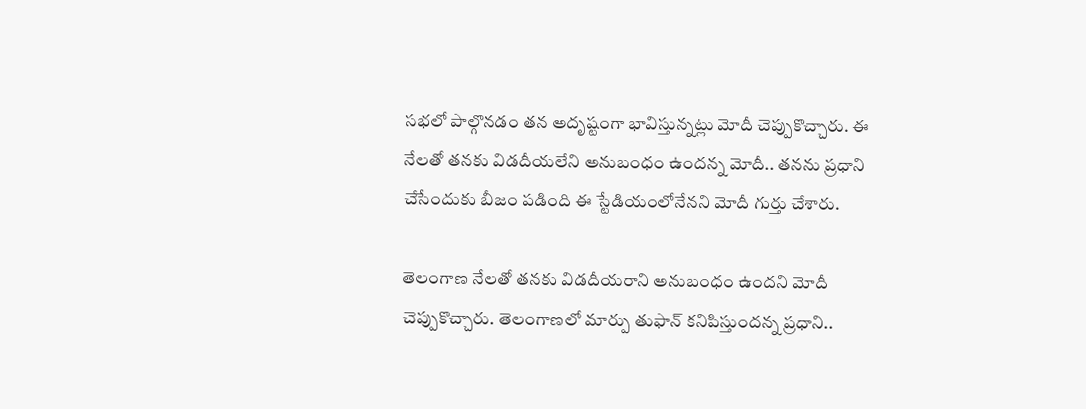సభలో పాల్గొనడం తన అదృష్టంగా భావిస్తున్నట్లు మోదీ చెప్పుకొచ్చారు. ఈ నేలతో తనకు విడదీయలేని అనుబంధం ఉందన్న మోదీ.. తనను ప్రధాని చేసేందుకు బీజం పడింది ఈ స్టేడియంలోనేనని మోదీ గుర్తు చేశారు.

తెలంగాణ నేలతో తనకు విడదీయరాని అనుబంధం ఉందని మోదీ చెప్పుకొచ్చారు. తెలంగాణలో మార్పు తుఫాన్‌ కనిపిస్తుందన్న ప్రధాని..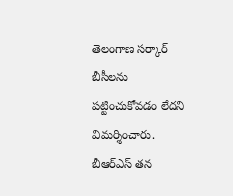తెలంగాణ సర్కార్‌ బీసీలను పట్టించుకోవడం లేదని విమర్శించారు. బీఆర్‌ఎస్‌ తన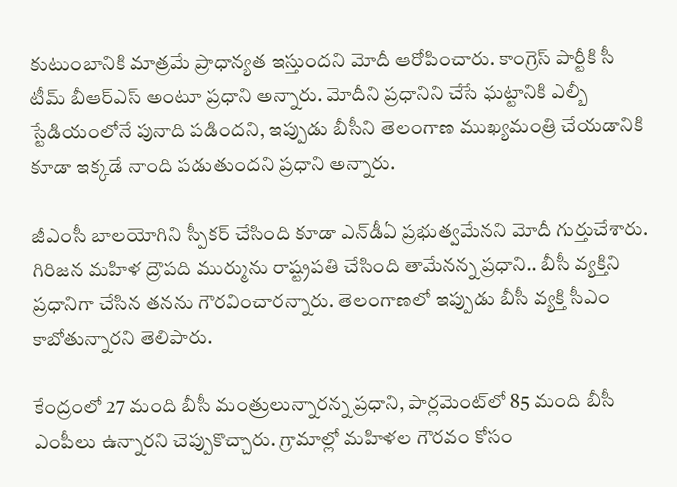కుటుంబానికి మాత్రమే ప్రాధాన్యత ఇస్తుందని మోదీ ఆరోపించారు. కాంగ్రెస్‌ పార్టీకి సీ టీమ్‌ బీఆర్‌ఎస్‌ అంటూ ప్రధాని అన్నారు. మోదీని ప్రధానిని చేసే ఘట్టానికి ఎల్బీ స్టేడియంలోనే పునాది పడిందని, ఇప్పుడు బీసీని తెలంగాణ ముఖ్యమంత్రి చేయడానికి కూడా ఇక్కడే నాంది పడుతుందని ప్రధాని అన్నారు.

జీఎంసీ బాలయోగిని స్పీకర్‌ చేసింది కూడా ఎన్‌డీఏ ప్రభుత్వమేనని మోదీ గుర్తుచేశారు. గిరిజన మహిళ ద్రౌపది ముర్మును రాష్ట్రపతి చేసింది తామేనన్న ప్రధాని.. బీసీ వ్యక్తిని ప్రధానిగా చేసిన తనను గౌరవించారన్నారు. తెలంగాణలో ఇప్పుడు బీసీ వ్యక్తి సీఎం కాబోతున్నారని తెలిపారు.

కేంద్రంలో 27 మంది బీసీ మంత్రులున్నారన్న ప్రధాని, పార్లమెంట్‌లో 85 మంది బీసీ ఎంపీలు ఉన్నారని చెప్పుకొచ్చారు. గ్రామాల్లో మహిళల గౌరవం కోసం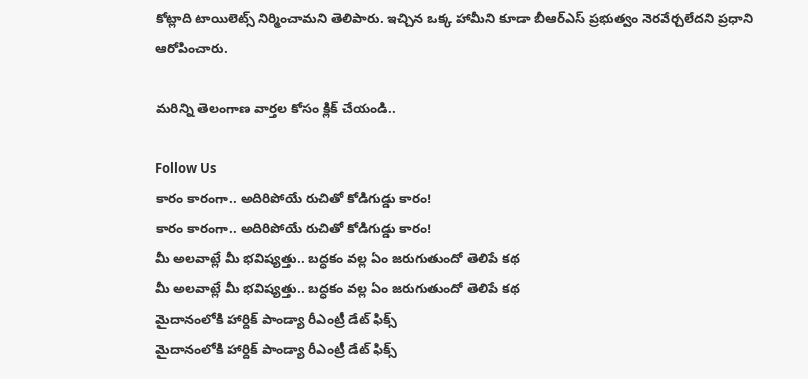కోట్లాది టాయిలెట్స్‌ నిర్మించామని తెలిపారు. ఇచ్చిన ఒక్క హామీని కూడా బీఆర్ఎస్ ప్రభుత్వం నెరవేర్చలేదని ప్రధాని ఆరోపించారు.

మరిన్ని తెలంగాణ వార్తల కోసం క్లిక్ చేయండి..

Follow Us
కారం కారంగా.. అదిరిపోయే రుచితో కోడిగుడ్డు కారం!
కారం కారంగా.. అదిరిపోయే రుచితో కోడిగుడ్డు కారం!
మీ అలవాట్లే మీ భవిష్యత్తు.. బద్ధకం వల్ల ఏం జరుగుతుందో తెలిపే కథ
మీ అలవాట్లే మీ భవిష్యత్తు.. బద్ధకం వల్ల ఏం జరుగుతుందో తెలిపే కథ
మైదానంలోకి హార్దిక్ పాండ్యా రీఎంట్రీ డేట్ ఫిక్స్
మైదానంలోకి హార్దిక్ పాండ్యా రీఎంట్రీ డేట్ ఫిక్స్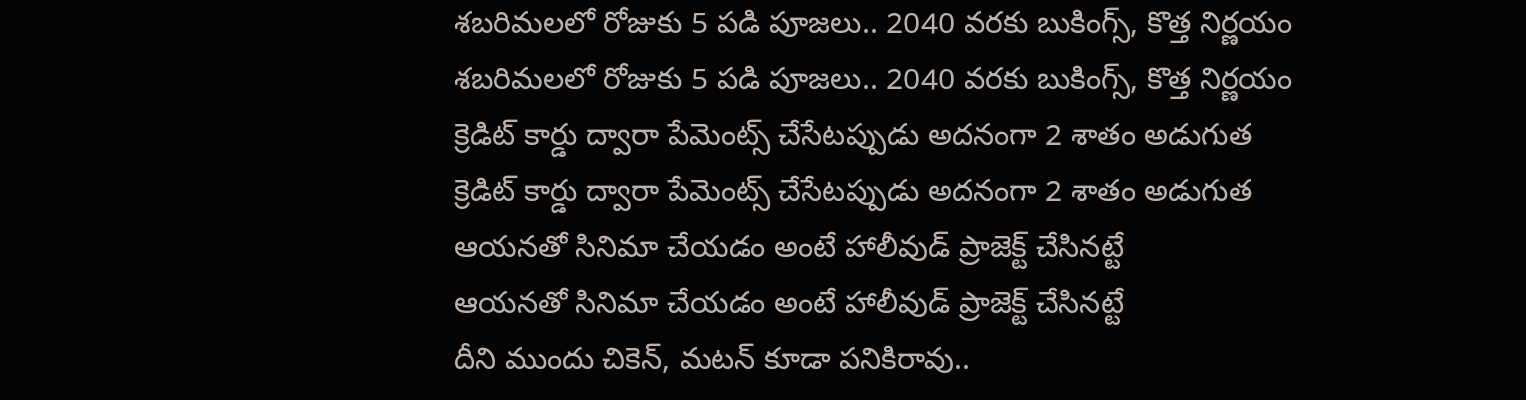శబరిమలలో రోజుకు 5 పడి పూజలు.. 2040 వరకు బుకింగ్స్, కొత్త నిర్ణయం
శబరిమలలో రోజుకు 5 పడి పూజలు.. 2040 వరకు బుకింగ్స్, కొత్త నిర్ణయం
క్రెడిట్ కార్డు ద్వారా పేమెంట్స్ చేసేటప్పుడు అదనంగా 2 శాతం అడుగుత
క్రెడిట్ కార్డు ద్వారా పేమెంట్స్ చేసేటప్పుడు అదనంగా 2 శాతం అడుగుత
ఆయనతో సినిమా చేయడం అంటే హాలీవుడ్ ప్రాజెక్ట్ చేసినట్టే
ఆయనతో సినిమా చేయడం అంటే హాలీవుడ్ ప్రాజెక్ట్ చేసినట్టే
దీని ముందు చికెన్, మటన్ కూడా పనికిరావు..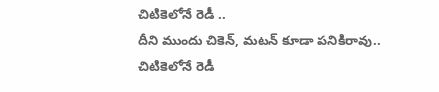చిటికెలోనే రెడీ ..
దీని ముందు చికెన్, మటన్ కూడా పనికిరావు.. చిటికెలోనే రెడీ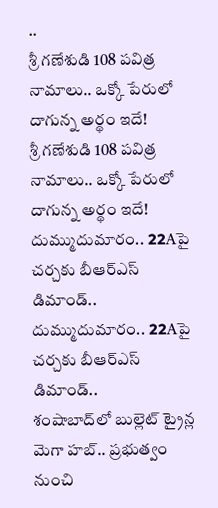..
శ్రీ గణేశుడి 108 పవిత్ర నామాలు.. ఒక్కో పేరులో దాగున్న అర్థం ఇదే!
శ్రీ గణేశుడి 108 పవిత్ర నామాలు.. ఒక్కో పేరులో దాగున్న అర్థం ఇదే!
దుమ్ముదుమారం.. 22Aపై చర్చకు బీఆర్ఎస్ డిమాండ్..
దుమ్ముదుమారం.. 22Aపై చర్చకు బీఆర్ఎస్ డిమాండ్..
శంషాబాద్‌లో బుల్లెట్ ట్రైన్ల మెగా హబ్.. ప్రభుత్వం నుంచి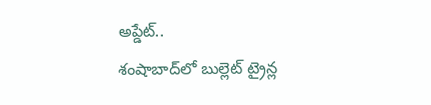అప్డేట్..
శంషాబాద్‌లో బుల్లెట్ ట్రైన్ల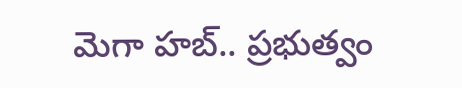మెగా హబ్.. ప్రభుత్వం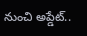నుంచి అప్డేట్..